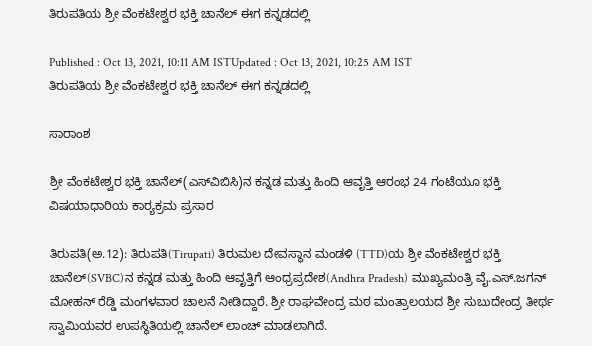ತಿರುಪತಿಯ ಶ್ರೀ ವೆಂಕಟೇಶ್ವರ ಭಕ್ತಿ ಚಾನೆಲ್‌ ಈಗ ಕನ್ನಡದಲ್ಲಿ

Published : Oct 13, 2021, 10:11 AM ISTUpdated : Oct 13, 2021, 10:25 AM IST
ತಿರುಪತಿಯ ಶ್ರೀ ವೆಂಕಟೇಶ್ವರ ಭಕ್ತಿ ಚಾನೆಲ್‌ ಈಗ ಕನ್ನಡದಲ್ಲಿ

ಸಾರಾಂಶ

ಶ್ರೀ ವೆಂಕಟೇಶ್ವರ ಭಕ್ತಿ ಚಾನೆಲ್‌(ಎಸ್‌ವಿಬಿಸಿ)ನ ಕನ್ನಡ ಮತ್ತು ಹಿಂದಿ ಆವೃತ್ತಿ ಆರಂಭ 24 ಗಂಟೆಯೂ ಭಕ್ತಿ ವಿಷಯಾಧಾರಿಯ ಕಾರ‍್ಯಕ್ರಮ ಪ್ರಸಾರ

ತಿರುಪತಿ(ಅ.12): ತಿರುಪತಿ(Tirupati) ತಿರುಮಲ ದೇವಸ್ಥಾನ ಮಂಡಳಿ (TTD)ಯ ಶ್ರೀ ವೆಂಕಟೇಶ್ವರ ಭಕ್ತಿ ಚಾನೆಲ್‌(SVBC)ನ ಕನ್ನಡ ಮತ್ತು ಹಿಂದಿ ಆವೃತ್ತಿಗೆ ಆಂಧ್ರಪ್ರದೇಶ(Andhra Pradesh) ಮುಖ್ಯಮಂತ್ರಿ ವೈ.ಎಸ್‌.ಜಗನ್‌ ಮೋಹನ್‌ ರೆಡ್ಡಿ ಮಂಗಳವಾರ ಚಾಲನೆ ನೀಡಿದ್ದಾರೆ. ಶ್ರೀ ರಾಘವೇಂದ್ರ ಮಠ ಮಂತ್ರಾಲಯದ ಶ್ರೀ ಸುಬುದೇಂದ್ರ ತೀರ್ಥ ಸ್ವಾಮಿಯವರ ಉಪಸ್ಥಿತಿಯಲ್ಲಿ ಚಾನೆಲ್ ಲಾಂಚ್ ಮಾಡಲಾಗಿದೆ.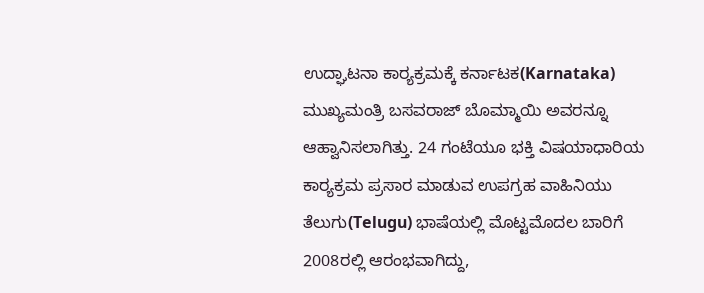ಉದ್ಘಾಟನಾ ಕಾರ‍್ಯಕ್ರಮಕ್ಕೆ ಕರ್ನಾಟಕ(Karnataka) ಮುಖ್ಯಮಂತ್ರಿ ಬಸವರಾಜ್‌ ಬೊಮ್ಮಾಯಿ ಅವರನ್ನೂ ಆಹ್ವಾನಿಸಲಾಗಿತ್ತು. 24 ಗಂಟೆಯೂ ಭಕ್ತಿ ವಿಷಯಾಧಾರಿಯ ಕಾರ‍್ಯಕ್ರಮ ಪ್ರಸಾರ ಮಾಡುವ ಉಪಗ್ರಹ ವಾಹಿನಿಯು ತೆಲುಗು(Telugu) ಭಾಷೆಯಲ್ಲಿ ಮೊಟ್ಟಮೊದಲ ಬಾರಿಗೆ 2008ರಲ್ಲಿ ಆರಂಭವಾಗಿದ್ದು,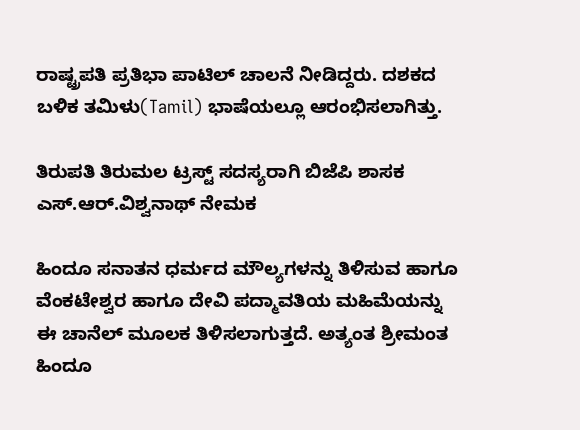ರಾಷ್ಟ್ರಪತಿ ಪ್ರತಿಭಾ ಪಾಟಿಲ್‌ ಚಾಲನೆ ನೀಡಿದ್ದರು. ದಶಕದ ಬಳಿಕ ತಮಿಳು(Tamil) ಭಾಷೆಯಲ್ಲೂ ಆರಂಭಿಸಲಾಗಿತ್ತು.

ತಿರುಪತಿ ತಿರುಮಲ ಟ್ರಸ್ಟ್ ಸದಸ್ಯರಾಗಿ ಬಿಜೆಪಿ ಶಾಸಕ ಎಸ್.ಆರ್.ವಿಶ್ವನಾಥ್ ನೇಮಕ

ಹಿಂದೂ ಸನಾತನ ಧರ್ಮದ ಮೌಲ್ಯಗಳನ್ನು ತಿಳಿಸುವ ಹಾಗೂ ವೆಂಕಟೇಶ್ವರ ಹಾಗೂ ದೇವಿ ಪದ್ಮಾವತಿಯ ಮಹಿಮೆಯನ್ನು ಈ ಚಾನೆಲ್ ಮೂಲಕ ತಿಳಿಸಲಾಗುತ್ತದೆ. ಅತ್ಯಂತ ಶ್ರೀಮಂತ ಹಿಂದೂ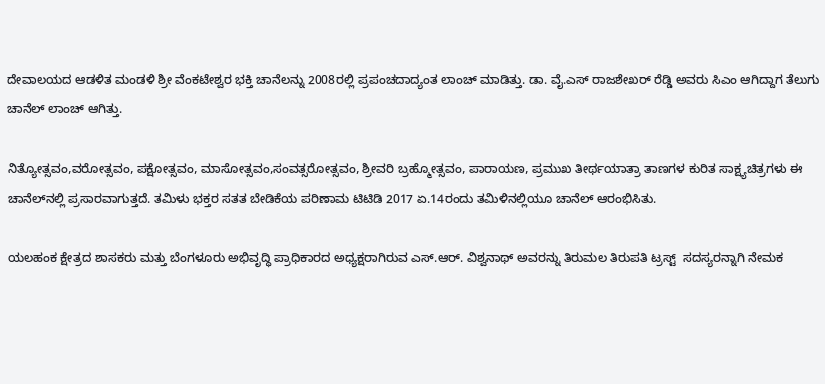ದೇವಾಲಯದ ಆಡಳಿತ ಮಂಡಳಿ ಶ್ರೀ ವೆಂಕಟೇಶ್ವರ ಭಕ್ತಿ ಚಾನೆಲನ್ನು 2008ರಲ್ಲಿ ಪ್ರಪಂಚದಾದ್ಯಂತ ಲಾಂಚ್ ಮಾಡಿತ್ತು. ಡಾ. ವೈ.ಎಸ್ ರಾಜಶೇಖರ್ ರೆಡ್ಡಿ ಅವರು ಸಿಎಂ ಆಗಿದ್ದಾಗ ತೆಲುಗು ಚಾನೆಲ್ ಲಾಂಚ್ ಆಗಿತ್ತು.

ನಿತ್ಯೋತ್ಸವಂ,ವರೋತ್ಸವಂ, ಪಕ್ಷೋತ್ಸವಂ, ಮಾಸೋತ್ಸವಂ,ಸಂವತ್ಸರೋತ್ಸವಂ, ಶ್ರೀವರಿ ಬ್ರಹ್ಮೋತ್ಸವಂ, ಪಾರಾಯಣ, ಪ್ರಮುಖ ತೀರ್ಥಯಾತ್ರಾ ತಾಣಗಳ ಕುರಿತ ಸಾಕ್ಷ್ಯಚಿತ್ರಗಳು ಈ ಚಾನೆಲ್‌ನಲ್ಲಿ ಪ್ರಸಾರವಾಗುತ್ತದೆ. ತಮಿಳು ಭಕ್ತರ ಸತತ ಬೇಡಿಕೆಯ ಪರಿಣಾಮ ಟಿಟಿಡಿ 2017 ಏ.14ರಂದು ತಮಿಳಿನಲ್ಲಿಯೂ ಚಾನೆಲ್ ಆರಂಭಿಸಿತು.

ಯಲಹಂಕ ಕ್ಷೇತ್ರದ ಶಾಸಕರು ಮತ್ತು ಬೆಂಗಳೂರು ಅಭಿವೃದ್ಧಿ ಪ್ರಾಧಿಕಾರದ ಅಧ್ಯಕ್ಷರಾಗಿರುವ ಎಸ್.ಆರ್. ವಿಶ್ವನಾಥ್ ಅವರನ್ನು ತಿರುಮಲ ತಿರುಪತಿ ಟ್ರಸ್ಟ್  ಸದಸ್ಯರನ್ನಾಗಿ ನೇಮಕ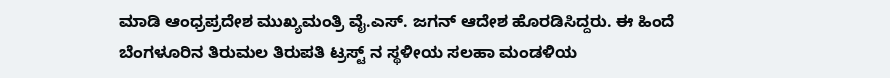ಮಾಡಿ ಆಂಧ್ರಪ್ರದೇಶ ಮುಖ್ಯಮಂತ್ರಿ ವೈ.ಎಸ್. ಜಗನ್ ಆದೇಶ ಹೊರಡಿಸಿದ್ದರು. ಈ ಹಿಂದೆ ಬೆಂಗಳೂರಿನ ತಿರುಮಲ ತಿರುಪತಿ ಟ್ರಸ್ಟ್‌ ನ ಸ್ಥಳೀಯ ಸಲಹಾ ಮಂಡಳಿಯ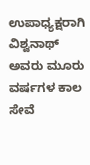ಉಪಾಧ್ಯಕ್ಷರಾಗಿ ವಿಶ್ವನಾಥ್ ಅವರು ಮೂರು ವರ್ಷಗಳ ಕಾಲ ಸೇವೆ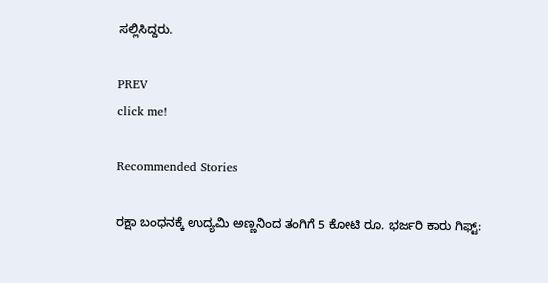ಸಲ್ಲಿಸಿದ್ದರು.

PREV
click me!

Recommended Stories

ರಕ್ಷಾ ಬಂಧನಕ್ಕೆ ಉದ್ಯಮಿ ಅಣ್ಣನಿಂದ ತಂಗಿಗೆ 5 ಕೋಟಿ ರೂ. ಭರ್ಜರಿ ಕಾರು ಗಿಫ್ಟ್: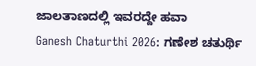ಜಾಲತಾಣದಲ್ಲಿ ಇವರದ್ದೇ ಹವಾ
Ganesh Chaturthi 2026: ಗಣೇಶ ಚತುರ್ಥಿ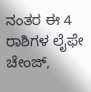ನಂತರ ಈ 4 ರಾಶಿಗಳ ಲೈಫೇ ಚೇಂಜ್,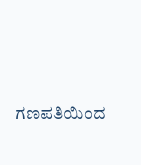ಗಣಪತಿಯಿಂದ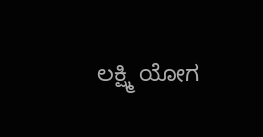ಲಕ್ಷ್ಮಿ ಯೋಗ